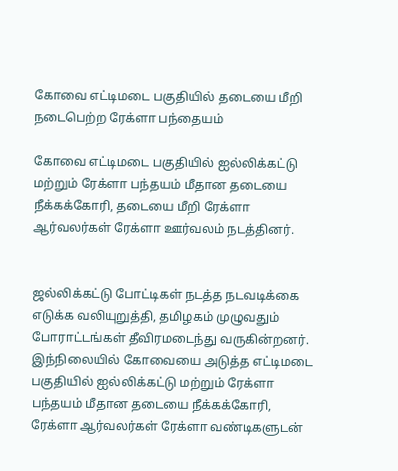கோவை எட்டிமடை பகுதியில் தடையை மீறி நடைபெற்ற ரேக்ளா பந்தையம்

கோவை எட்டிமடை பகுதியில் ஐல்லிக்கட்டு மற்றும் ரேக்ளா பந்தயம் மீதான தடையை நீக்கக்கோரி, தடையை மீறி ரேக்ளா ஆர்வலர்கள் ரேக்ளா ஊர்வலம் நடத்தினர்.


ஜல்லிக்கட்டு போட்டிகள் நடத்த நடவடிக்கை எடுக்க வலியுறுத்தி, தமிழகம் முழுவதும் போராட்டங்கள் தீவிரமடைந்து வருகின்றனர். இந்நிலையில் கோவையை அடுத்த எட்டிமடை பகுதியில் ஐல்லிக்கட்டு மற்றும் ரேக்ளா பந்தயம் மீதான தடையை நீக்கக்கோரி, ரேக்ளா ஆர்வலர்கள் ரேக்ளா வண்டிகளுடன்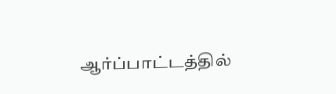ஆர்ப்பாட்டத்தில்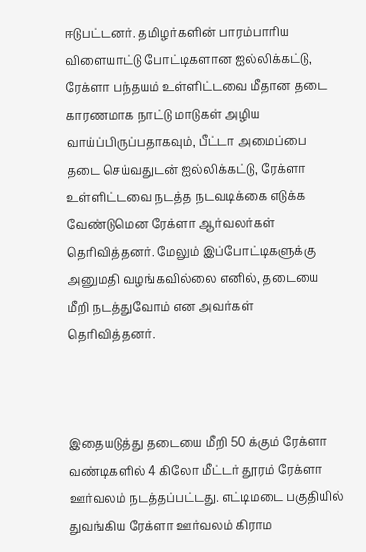ஈடுபட்டனர். தமிழர்களின் பாரம்பாரிய விளையாட்டு போட்டிகளான ஐல்லிக்கட்டு, ரேக்ளா பந்தயம் உள்ளிட்டவை மீதான தடை காரணமாக நாட்டு மாடுகள் அழிய வாய்ப்பிருப்பதாகவும், பீட்டா அமைப்பை தடை செய்வதுடன் ஐல்லிக்கட்டு, ரேக்ளா உள்ளிட்டவை நடத்த நடவடிக்கை எடுக்க வேண்டுமென ரேக்ளா ஆர்வலர்கள் தெரிவித்தனர். மேலும் இப்போட்டிகளுக்கு அனுமதி வழங்கவில்லை எனில், தடையை மீறி நடத்துவோம் என அவர்கள் தெரிவித்தனர்.



இதையடுத்து தடையை மீறி 50 க்கும் ரேக்ளா வண்டிகளில் 4 கிலோ மீட்டர் தூரம் ரேக்ளா ஊர்வலம் நடத்தப்பட்டது. எட்டிமடை பகுதியில் துவங்கிய ரேக்ளா ஊர்வலம் கிராம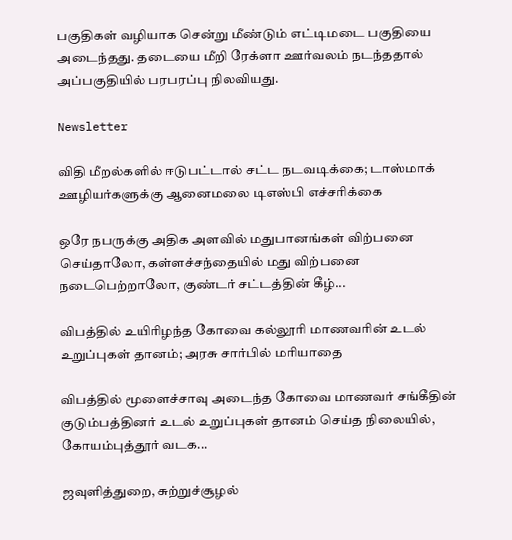பகுதிகள் வழியாக சென்று மீண்டும் எட்டிமடை பகுதியை அடைந்தது. தடையை மீறி ரேக்ளா ஊர்வலம் நடந்ததால் அப்பகுதியில் பரபரப்பு நிலவியது.

Newsletter

விதி மீறல்களில் ஈடுபட்டால் சட்ட நடவடிக்கை; டாஸ்மாக் ஊழியர்களுக்கு ஆனைமலை டிஎஸ்பி எச்சரிக்கை

ஒரே நபருக்கு அதிக அளவில் மதுபானங்கள் விற்பனை செய்தாலோ, கள்ளச்சந்தையில் மது விற்பனை நடைபெற்றாலோ, குண்டர் சட்டத்தின் கீழ்...

விபத்தில் உயிரிழந்த கோவை கல்லூரி மாணவரின் உடல் உறுப்புகள் தானம்; அரசு சார்பில் மரியாதை

விபத்தில் மூளைச்சாவு அடைந்த கோவை மாணவர் சங்கீதின் குடும்பத்தினர் உடல் உறுப்புகள் தானம் செய்த நிலையில், கோயம்புத்தூர் வடக...

ஜவுளித்துறை, சுற்றுச்சூழல்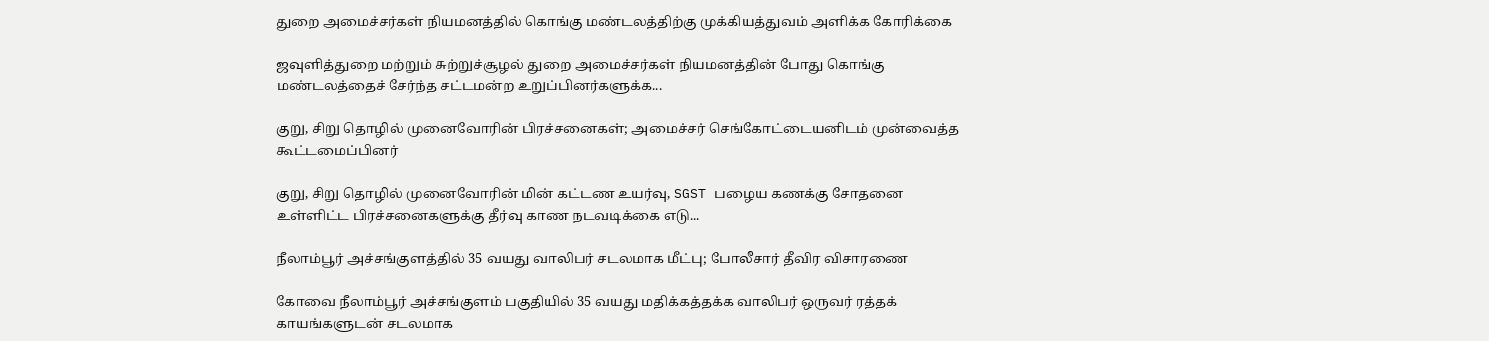துறை அமைச்சர்கள் நியமனத்தில் கொங்கு மண்டலத்திற்கு முக்கியத்துவம் அளிக்க கோரிக்கை

ஜவுளித்துறை மற்றும் சுற்றுச்சூழல் துறை அமைச்சர்கள் நியமனத்தின் போது கொங்கு மண்டலத்தைச் சேர்ந்த சட்டமன்ற உறுப்பினர்களுக்க...

குறு, சிறு தொழில் முனைவோரின் பிரச்சனைகள்; அமைச்சர் செங்கோட்டையனிடம் முன்வைத்த கூட்டமைப்பினர்

குறு, சிறு தொழில் முனைவோரின் மின் கட்டண உயர்வு, SGST பழைய கணக்கு சோதனை உள்ளிட்ட பிரச்சனைகளுக்கு தீர்வு காண நடவடிக்கை எடு...

நீலாம்பூர் அச்சங்குளத்தில் 35 வயது வாலிபர் சடலமாக மீட்பு; போலீசார் தீவிர விசாரணை

கோவை நீலாம்பூர் அச்சங்குளம் பகுதியில் 35 வயது மதிக்கத்தக்க வாலிபர் ஒருவர் ரத்தக் காயங்களுடன் சடலமாக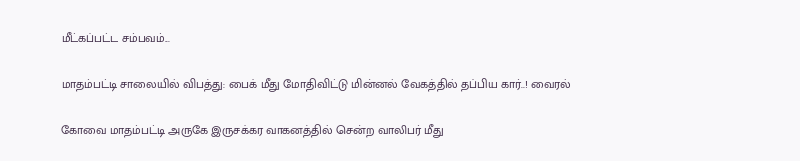மீட்கப்பட்ட சம்பவம்...

மாதம்பட்டி சாலையில் விபத்து: பைக் மீது மோதிவிட்டு மின்னல் வேகத்தில் தப்பிய கார்..! வைரல்

கோவை மாதம்பட்டி அருகே இருசக்கர வாகனத்தில் சென்ற வாலிபர் மீது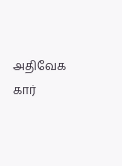அதிவேக கார்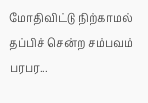மோதிவிட்டு நிற்காமல் தப்பிச் சென்ற சம்பவம் பரபர...